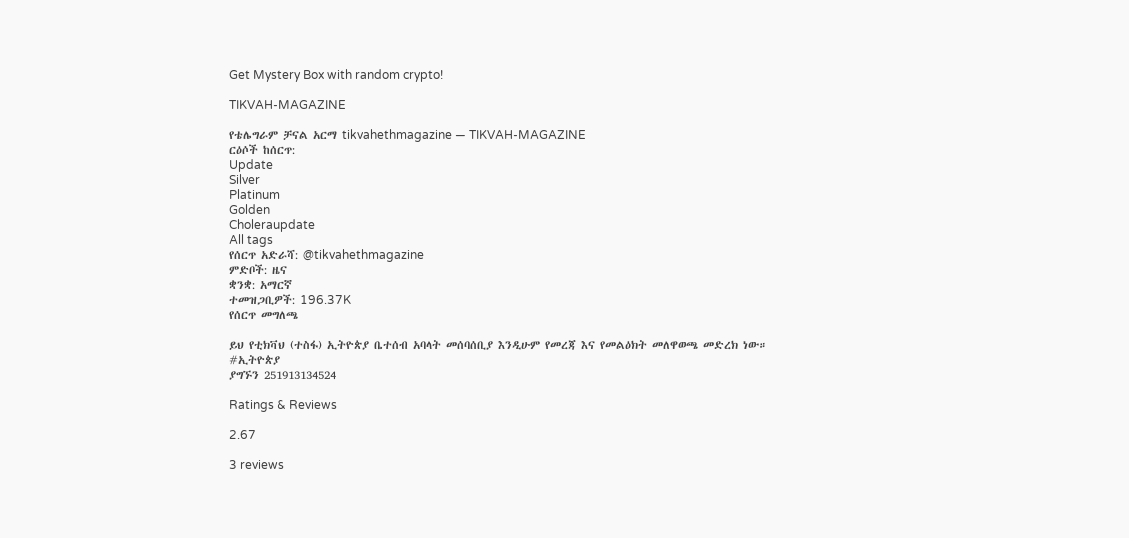Get Mystery Box with random crypto!

TIKVAH-MAGAZINE

የቴሌግራም ቻናል አርማ tikvahethmagazine — TIKVAH-MAGAZINE
ርዕሶች ከሰርጥ:
Update
Silver
Platinum
Golden
Choleraupdate
All tags
የሰርጥ አድራሻ: @tikvahethmagazine
ምድቦች: ዜና
ቋንቋ: አማርኛ
ተመዝጋቢዎች: 196.37K
የሰርጥ መግለጫ

ይህ የቲክቫህ (ተስፋ) ኢትዮጵያ ቤተሰብ አባላት መሰባሰቢያ እንዲሁም የመረጃ እና የመልዕክት መለዋወጫ መድረክ ነው።
#ኢትዮጵያ
ያግኙን 251913134524

Ratings & Reviews

2.67

3 reviews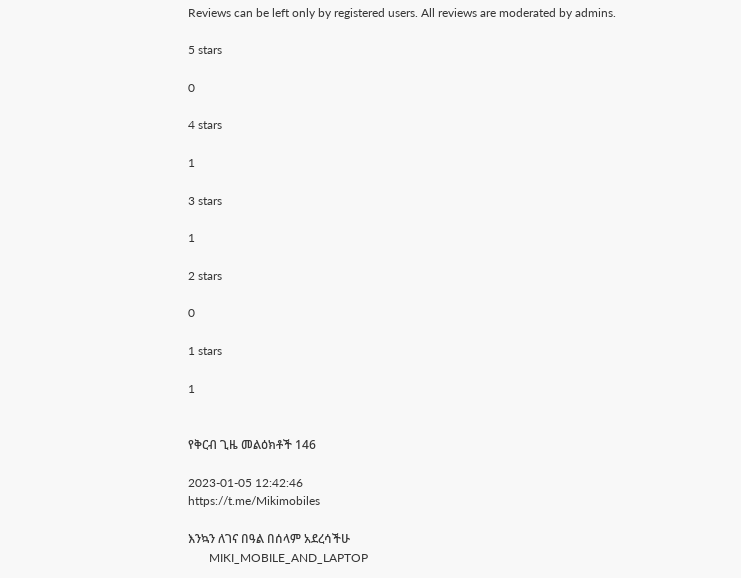Reviews can be left only by registered users. All reviews are moderated by admins.

5 stars

0

4 stars

1

3 stars

1

2 stars

0

1 stars

1


የቅርብ ጊዜ መልዕክቶች 146

2023-01-05 12:42:46
https://t.me/Mikimobiles

እንኳን ለገና በዓል በሰላም አደረሳችሁ
       MIKI_MOBILE_AND_LAPTOP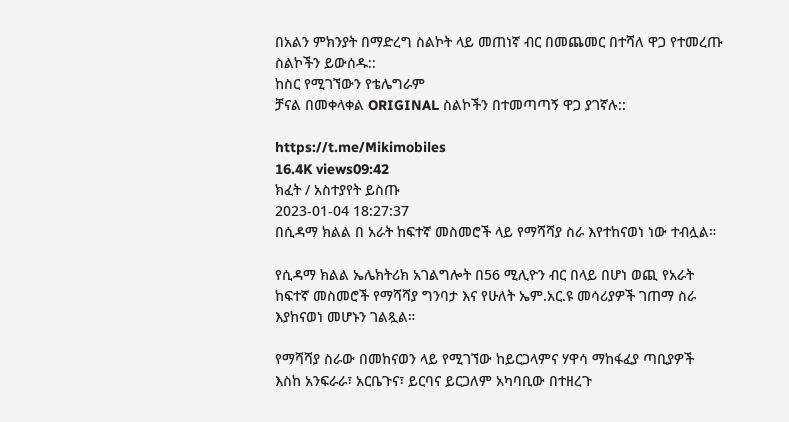በአልን ምክንያት በማድረግ ስልኮት ላይ መጠነኛ ብር በመጨመር በተሻለ ዋጋ የተመረጡ ስልኮችን ይውሰዱ::
ከስር የሚገኘውን የቴሌግራም
ቻናል በመቀላቀል ORIGINAL ስልኮችን በተመጣጣኝ ዋጋ ያገኛሉ::

https://t.me/Mikimobiles
16.4K views09:42
ክፈት / አስተያየት ይስጡ
2023-01-04 18:27:37
በሲዳማ ክልል በ አራት ከፍተኛ መስመሮች ላይ የማሻሻያ ስራ እየተከናወነ ነው ተብሏል።

የሲዳማ ክልል ኤሌክትሪክ አገልግሎት በ56 ሚሊዮን ብር በላይ በሆነ ወጪ የአራት ከፍተኛ መስመሮች የማሻሻያ ግንባታ እና የሁለት ኤም.አር.ዩ መሳሪያዎች ገጠማ ስራ እያከናወነ መሆኑን ገልጿል።

የማሻሻያ ስራው በመከናወን ላይ የሚገኘው ከይርጋላምና ሃዋሳ ማከፋፈያ ጣቢያዎች እስከ አንፍራራ፣ አርቤጉና፣ ይርባና ይርጋለም አካባቢው በተዘረጉ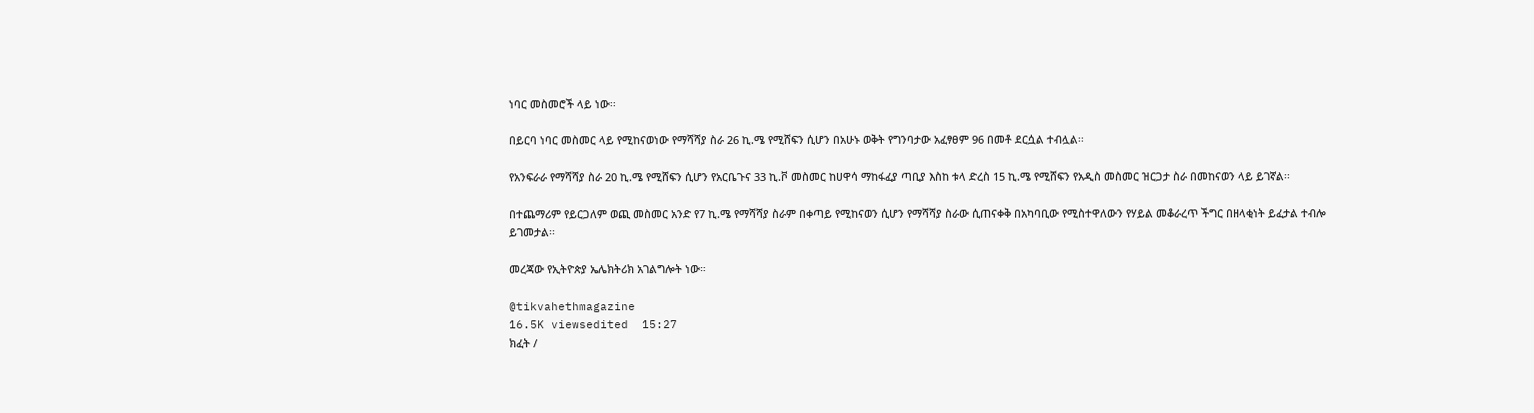ነባር መስመሮች ላይ ነው፡፡

በይርባ ነባር መስመር ላይ የሚከናወነው የማሻሻያ ስራ 26 ኪ.ሜ የሚሸፍን ሲሆን በአሁኑ ወቅት የግንባታው አፈፃፀም 96 በመቶ ደርሷል ተብሏል፡፡

የአንፍራራ የማሻሻያ ስራ 20 ኪ.ሜ የሚሸፍን ሲሆን የአርቤጉና 33 ኪ.ቮ መስመር ከሀዋሳ ማከፋፈያ ጣቢያ እስከ ቱላ ድረስ 15 ኪ.ሜ የሚሸፍን የአዲስ መስመር ዝርጋታ ስራ በመከናወን ላይ ይገኛል፡፡

በተጨማሪም የይርጋለም ወጪ መስመር አንድ የ7 ኪ.ሜ የማሻሻያ ስራም በቀጣይ የሚከናወን ሲሆን የማሻሻያ ስራው ሲጠናቀቅ በአካባቢው የሚስተዋለውን የሃይል መቆራረጥ ችግር በዘላቂነት ይፈታል ተብሎ ይገመታል፡፡

መረጃው የኢትዮጵያ ኤሌክትሪክ አገልግሎት ነው።

@tikvahethmagazine
16.5K viewsedited  15:27
ክፈት /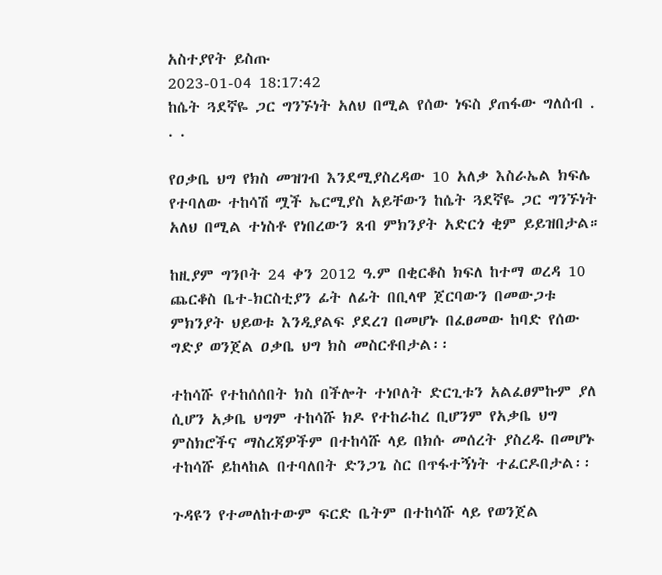አስተያየት ይስጡ
2023-01-04 18:17:42
ከሴት ጓደኛዬ ጋር ግንኙነት አለህ በሚል የሰው ነፍስ ያጠፋው ግለሰብ . . .

የዐቃቤ ህግ የክስ መዝገብ እንደሚያስረዳው 10 አለቃ እስራኤል ክፍሌ የተባለው ተከሳሽ ሟች ኤርሚያስ አይቸውን ከሴት ጓደኛዬ ጋር ግንኙነት አለህ በሚል ተነስቶ የነበረውን ጸብ ምክንያት አድርጎ ቂም ይይዝበታል።

ከዚያም ግንቦት 24 ቀን 2012 ዓ.ም በቂርቆስ ክፍለ ከተማ ወረዳ 10 ጨርቆስ ቤተ-ክርስቲያን ፊት ለፊት በቢላዋ ጀርባውን በመውጋቱ ምክንያት ህይወቱ እንዲያልፍ ያደረገ በመሆኑ በፈፀመው ከባድ የሰው ግድያ ወንጀል ዐቃቤ ህግ ክስ መስርቶበታል፡፡

ተከሳሹ የተከሰሰበት ክስ በችሎት ተነቦለት ድርጊቱን አልፈፀምኩም ያለ ሲሆን አቃቤ ህግም ተከሳሹ ክዶ የተከራከረ ቢሆንም የአቃቤ ህግ ምስክሮችና ማስረጃዎችም በተከሳሹ ላይ በክሱ መሰረት ያስረዱ በመሆኑ ተከሳሹ ይከላከል በተባለበት ድንጋጌ ስር በጥፋተኝነት ተፈርዶበታል፡፡

ጉዳዩን የተመለከተውም ፍርድ ቤትም በተከሳሹ ላይ የወንጀል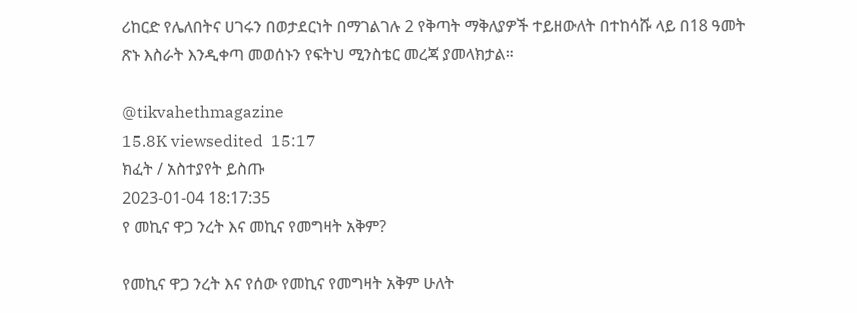ሪከርድ የሌለበትና ሀገሩን በወታደርነት በማገልገሉ 2 የቅጣት ማቅለያዎች ተይዘውለት በተከሳሹ ላይ በ18 ዓመት ጽኑ እስራት እንዲቀጣ መወሰኑን የፍትህ ሚንስቴር መረጃ ያመላክታል።

@tikvahethmagazine
15.8K viewsedited  15:17
ክፈት / አስተያየት ይስጡ
2023-01-04 18:17:35
የ መኪና ዋጋ ንረት እና መኪና የመግዛት አቅም?

የመኪና ዋጋ ንረት እና የሰው የመኪና የመግዛት አቅም ሁለት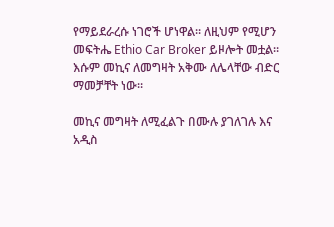የማይደራረሱ ነገሮች ሆነዋል። ለዚህም የሚሆን መፍትሔ Ethio Car Broker ይዞሎት መቷል። እሱም መኪና ለመግዛት አቅሙ ለሌላቸው ብድር ማመቻቸት ነው።

መኪና መግዛት ለሚፈልጉ በሙሉ ያገለገሉ እና አዲስ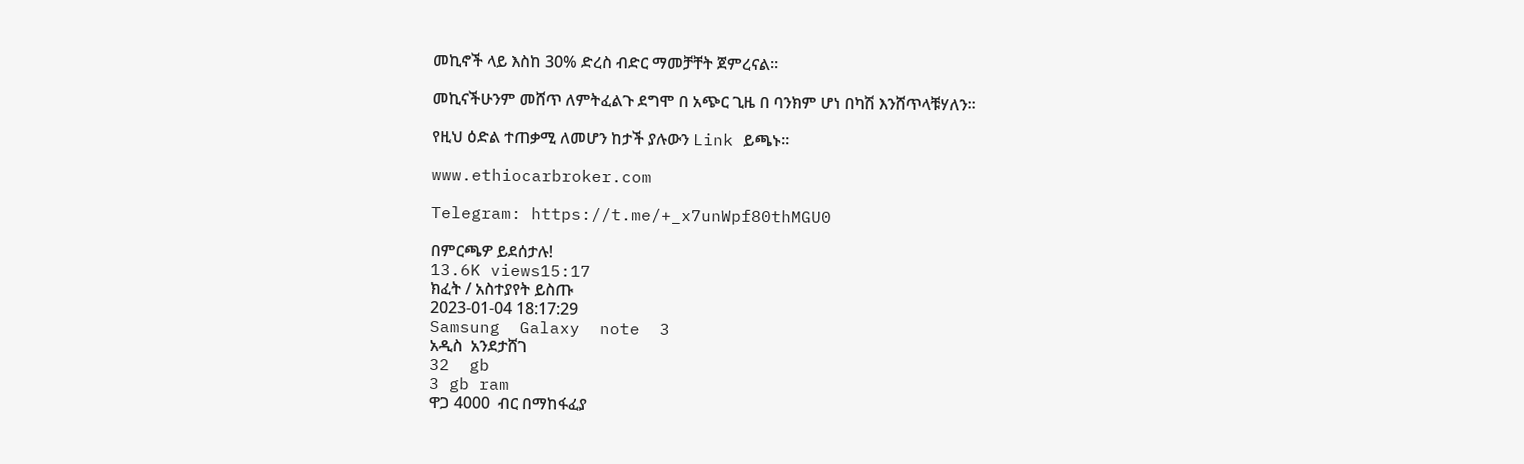መኪኖች ላይ እስከ 30% ድረስ ብድር ማመቻቸት ጀምረናል።

መኪናችሁንም መሸጥ ለምትፈልጉ ደግሞ በ አጭር ጊዜ በ ባንክም ሆነ በካሽ እንሸጥላቹሃለን።

የዚህ ዕድል ተጠቃሚ ለመሆን ከታች ያሉውን Link ይጫኑ።

www.ethiocarbroker.com

Telegram: https://t.me/+_x7unWpf80thMGU0

በምርጫዎ ይደሰታሉ!
13.6K views15:17
ክፈት / አስተያየት ይስጡ
2023-01-04 18:17:29
Samsung  Galaxy  note  3
አዲስ  አንደታሸገ
32  gb
3 gb ram
ዋጋ 4000  ብር በማከፋፈያ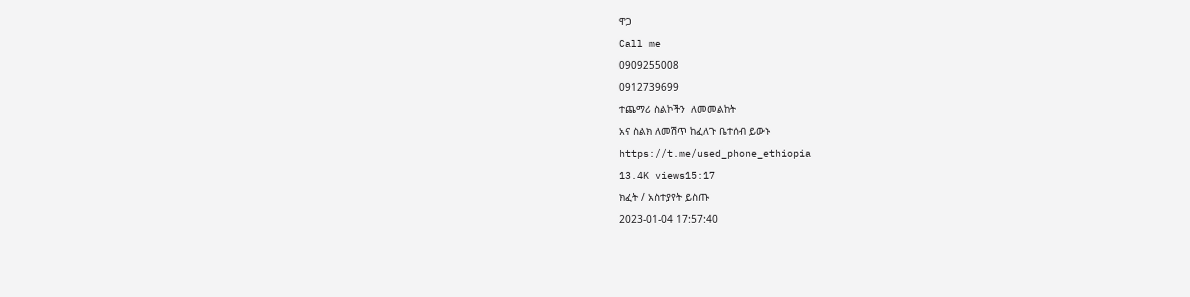ዋጋ
Call me
0909255008
0912739699
ተጨማሪ ስልኮችን  ለመመልከት
አና ስልክ ለመሽጥ ከፈለጉ ቤተሰብ ይውኑ
https://t.me/used_phone_ethiopia
13.4K views15:17
ክፈት / አስተያየት ይስጡ
2023-01-04 17:57:40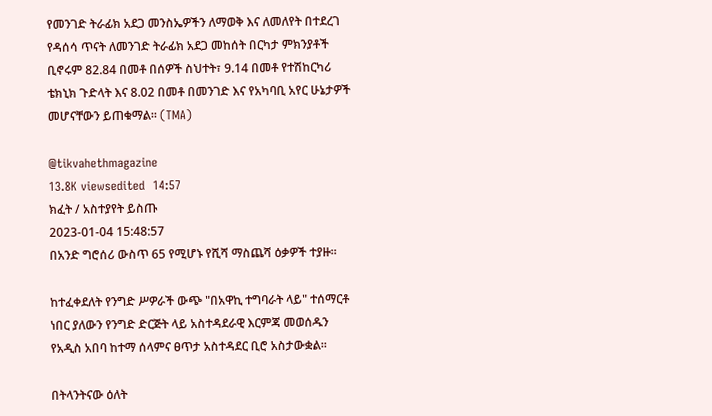የመንገድ ትራፊክ አደጋ መንስኤዎችን ለማወቅ እና ለመለየት በተደረገ የዳሰሳ ጥናት ለመንገድ ትራፊክ አደጋ መከሰት በርካታ ምክንያቶች ቢኖሩም 82.84 በመቶ በሰዎች ስህተት፣ 9.14 በመቶ የተሽከርካሪ ቴክኒክ ጉድላት እና 8.02 በመቶ በመንገድ እና የአካባቢ አየር ሁኔታዎች መሆናቸውን ይጠቁማል። (TMA)

@tikvahethmagazine
13.8K viewsedited  14:57
ክፈት / አስተያየት ይስጡ
2023-01-04 15:48:57
በአንድ ግሮሰሪ ውስጥ 65 የሚሆኑ የሺሻ ማስጨሻ ዕቃዎች ተያዙ።

ከተፈቀደለት የንግድ ሥዎራች ውጭ "በአዋኪ ተግባራት ላይ" ተሰማርቶ ነበር ያለውን የንግድ ድርጅት ላይ አስተዳደራዊ እርምጃ መወሰዱን የአዲስ አበባ ከተማ ሰላምና ፀጥታ አስተዳደር ቢሮ አስታውቋል፡፡

በትላንትናው ዕለት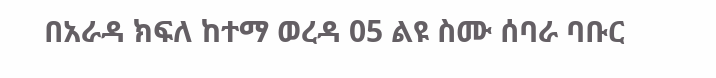በአራዳ ክፍለ ከተማ ወረዳ 05 ልዩ ስሙ ሰባራ ባቡር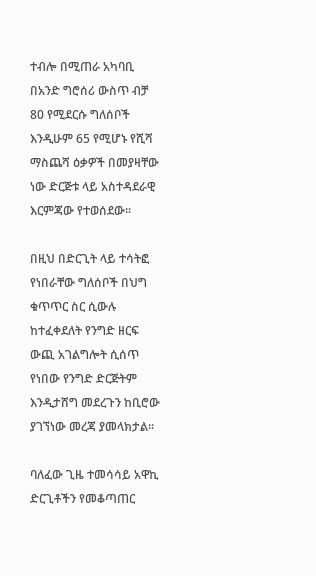ተብሎ በሚጠራ አካባቢ በአንድ ግሮሰሪ ውስጥ ብቻ 80 የሚደርሱ ግለሰቦች እንዲሁም 65 የሚሆኑ የሺሻ ማስጨሻ ዕቃዎች በመያዛቸው ነው ድርጅቱ ላይ አስተዳደራዊ እርምጃው የተወሰደው፡፡

በዚህ በድርጊት ላይ ተሳትፎ የነበራቸው ግለሰቦች በህግ ቁጥጥር ስር ሲውሉ ከተፈቀደለት የንግድ ዘርፍ ውጪ አገልግሎት ሲሰጥ የነበው የንግድ ድርጅትም እንዲታሸግ መደረጉን ከቢሮው ያገኘነው መረጃ ያመላክታል።

ባለፈው ጊዜ ተመሳሳይ አዋኪ ድርጊቶችን የመቆጣጠር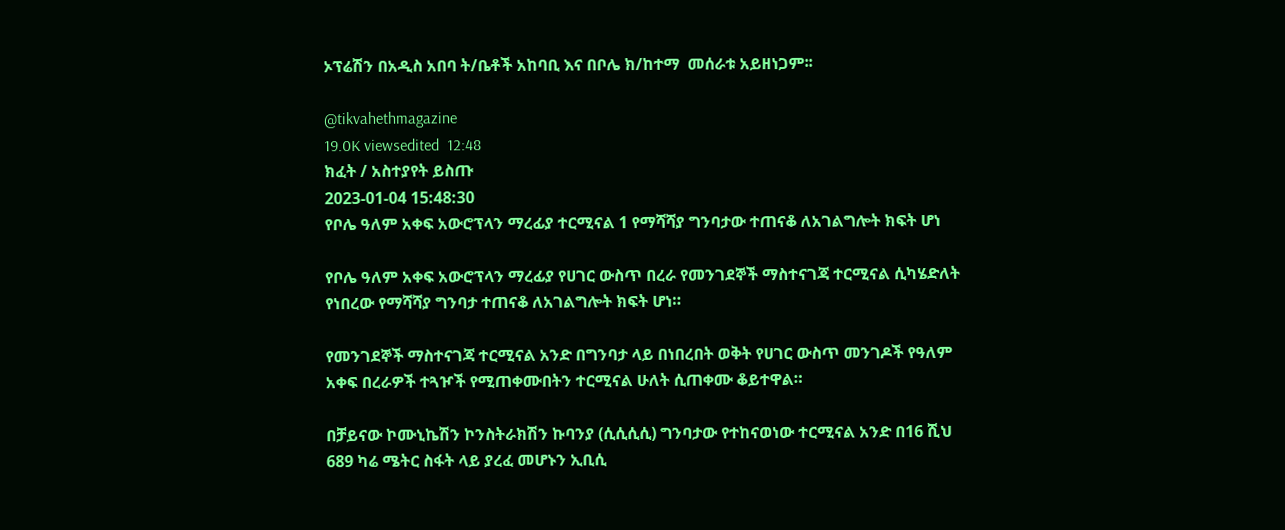ኦፕሬሽን በአዲስ አበባ ት/ቤቶች አከባቢ እና በቦሌ ክ/ከተማ  መሰራቱ አይዘነጋም፡፡

@tikvahethmagazine
19.0K viewsedited  12:48
ክፈት / አስተያየት ይስጡ
2023-01-04 15:48:30
የቦሌ ዓለም አቀፍ አውሮፕላን ማረፊያ ተርሚናል 1 የማሻሻያ ግንባታው ተጠናቆ ለአገልግሎት ክፍት ሆነ

የቦሌ ዓለም አቀፍ አውሮፕላን ማረፊያ የሀገር ውስጥ በረራ የመንገደኞች ማስተናገጃ ተርሚናል ሲካሄድለት የነበረው የማሻሻያ ግንባታ ተጠናቆ ለአገልግሎት ክፍት ሆነ።

የመንገደኞች ማስተናገጃ ተርሚናል አንድ በግንባታ ላይ በነበረበት ወቅት የሀገር ውስጥ መንገዶች የዓለም አቀፍ በረራዎች ተጓዦች የሚጠቀሙበትን ተርሚናል ሁለት ሲጠቀሙ ቆይተዋል።

በቻይናው ኮሙኒኬሽን ኮንስትራክሽን ኩባንያ (ሲሲሲሲ) ግንባታው የተከናወነው ተርሚናል አንድ በ16 ሺህ 689 ካሬ ሜትር ስፋት ላይ ያረፈ መሆኑን ኢቢሲ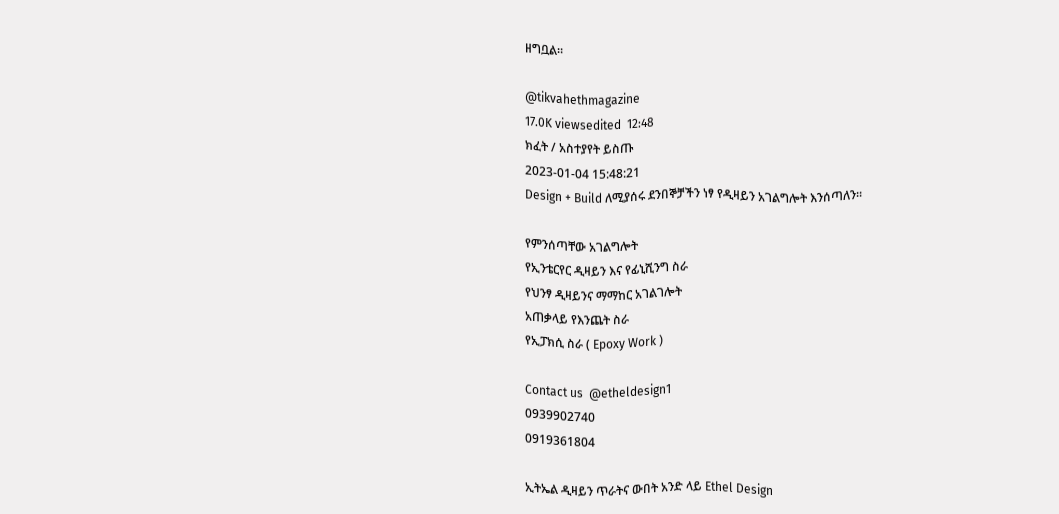ዘግቧል።

@tikvahethmagazine
17.0K viewsedited  12:48
ክፈት / አስተያየት ይስጡ
2023-01-04 15:48:21
Design + Build ለሚያሰሩ ደንበኞቻችን ነፃ የዲዛይን አገልግሎት እንሰጣለን።

የምንሰጣቸው አገልግሎት
የኢንቴርየር ዲዛይን እና የፊኒሺንግ ስራ
የህንፃ ዲዛይንና ማማከር አገልገሎት
አጠቃላይ የእንጨት ስራ
የኢፓክሲ ስራ ( Epoxy Work )

Contact us  @etheldesign1
0939902740
0919361804

ኢትኤል ዲዛይን ጥራትና ውበት አንድ ላይ Ethel Design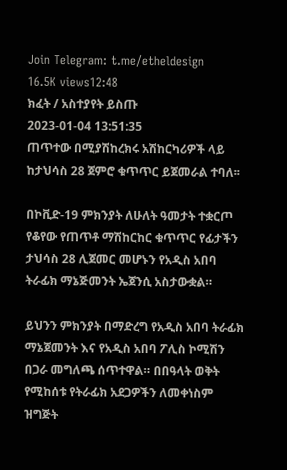Join Telegram: t.me/etheldesign
16.5K views12:48
ክፈት / አስተያየት ይስጡ
2023-01-04 13:51:35
ጠጥተው በሚያሽከረክሩ አሽከርካሪዎች ላይ ከታህሳስ 28 ጀምሮ ቁጥጥር ይጀመራል ተባለ፡፡

በኮቪድ-19 ምክንያት ለሁለት ዓመታት ተቋርጦ የቆየው የጠጥቶ ማሽከርከር ቁጥጥር የፊታችን ታህሳስ 28 ሊጀመር መሆኑን የአዲስ አበባ ትራፊክ ማኔጅመንት ኤጀንሲ አስታውቋል።

ይህንን ምክንያት በማድረግ የአዲስ አበባ ትራፊክ ማኔጀመንት እና የአዲስ አበባ ፖሊስ ኮሚሽን በጋራ መግለጫ ሰጥተዋል። በበዓላት ወቅት የሚከሰቱ የትራፊክ አደጋዎችን ለመቀነስም ዝግጅት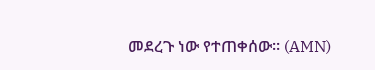መደረጉ ነው የተጠቀሰው። (AMN)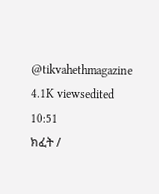@tikvahethmagazine
4.1K viewsedited  10:51
ክፈት /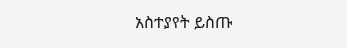አስተያየት ይስጡ